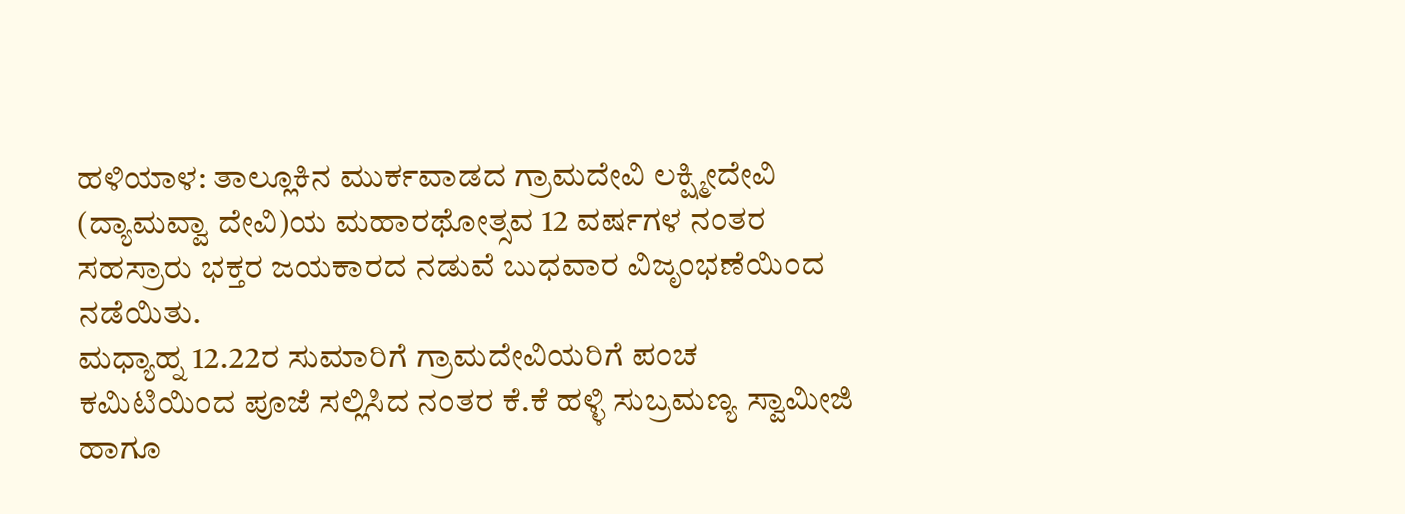ಹಳಿಯಾಳ: ತಾಲ್ಲೂಕಿನ ಮುರ್ಕವಾಡದ ಗ್ರಾಮದೇವಿ ಲಕ್ಷ್ಮೀದೇವಿ (ದ್ಯಾಮವ್ವಾ ದೇವಿ)ಯ ಮಹಾರಥೋತ್ಸವ 12 ವರ್ಷಗಳ ನಂತರ ಸಹಸ್ರಾರು ಭಕ್ತರ ಜಯಕಾರದ ನಡುವೆ ಬುಧವಾರ ವಿಜೃಂಭಣೆಯಿಂದ ನಡೆಯಿತು.
ಮಧ್ಯಾಹ್ನ 12.22ರ ಸುಮಾರಿಗೆ ಗ್ರಾಮದೇವಿಯರಿಗೆ ಪಂಚ ಕಮಿಟಿಯಿಂದ ಪೂಜೆ ಸಲ್ಲಿಸಿದ ನಂತರ ಕೆ.ಕೆ ಹಳ್ಳಿ ಸುಬ್ರಮಣ್ಯ ಸ್ವಾಮೀಜಿ ಹಾಗೂ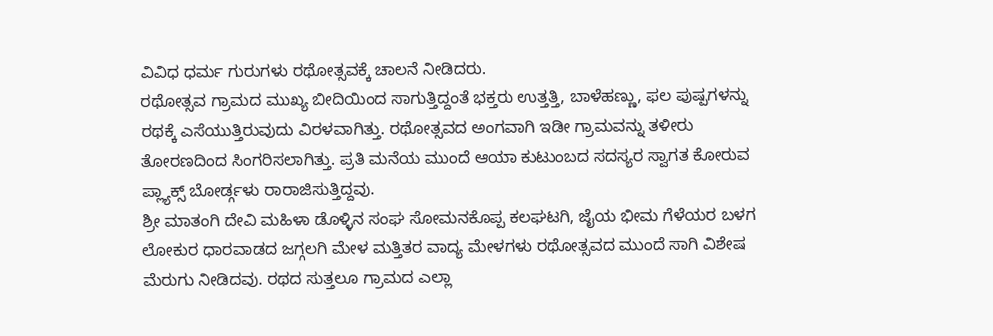ವಿವಿಧ ಧರ್ಮ ಗುರುಗಳು ರಥೋತ್ಸವಕ್ಕೆ ಚಾಲನೆ ನೀಡಿದರು.
ರಥೋತ್ಸವ ಗ್ರಾಮದ ಮುಖ್ಯ ಬೀದಿಯಿಂದ ಸಾಗುತ್ತಿದ್ದಂತೆ ಭಕ್ತರು ಉತ್ತತ್ತಿ, ಬಾಳೆಹಣ್ಣು, ಫಲ ಪುಷ್ಪಗಳನ್ನು ರಥಕ್ಕೆ ಎಸೆಯುತ್ತಿರುವುದು ವಿರಳವಾಗಿತ್ತು. ರಥೋತ್ಸವದ ಅಂಗವಾಗಿ ಇಡೀ ಗ್ರಾಮವನ್ನು ತಳೀರು ತೋರಣದಿಂದ ಸಿಂಗರಿಸಲಾಗಿತ್ತು. ಪ್ರತಿ ಮನೆಯ ಮುಂದೆ ಆಯಾ ಕುಟುಂಬದ ಸದಸ್ಯರ ಸ್ವಾಗತ ಕೋರುವ ಪ್ಲ್ಯಾಕ್ಸ್ ಬೋರ್ಡ್ಗಳು ರಾರಾಜಿಸುತ್ತಿದ್ದವು.
ಶ್ರೀ ಮಾತಂಗಿ ದೇವಿ ಮಹಿಳಾ ಡೊಳ್ಳಿನ ಸಂಘ ಸೋಮನಕೊಪ್ಪ ಕಲಘಟಗಿ, ಜೈಯ ಭೀಮ ಗೆಳೆಯರ ಬಳಗ ಲೋಕುರ ಧಾರವಾಡದ ಜಗ್ಗಲಗಿ ಮೇಳ ಮತ್ತಿತರ ವಾದ್ಯ ಮೇಳಗಳು ರಥೋತ್ಸವದ ಮುಂದೆ ಸಾಗಿ ವಿಶೇಷ ಮೆರುಗು ನೀಡಿದವು. ರಥದ ಸುತ್ತಲೂ ಗ್ರಾಮದ ಎಲ್ಲಾ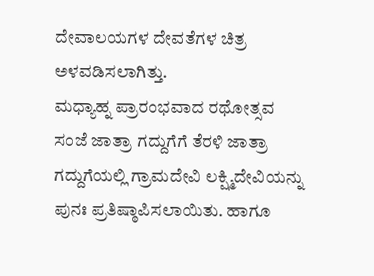ದೇವಾಲಯಗಳ ದೇವತೆಗಳ ಚಿತ್ರ ಅಳವಡಿಸಲಾಗಿತ್ತು.
ಮಧ್ಯಾಹ್ನ ಪ್ರಾರಂಭವಾದ ರಥೋತ್ಸವ ಸಂಜೆ ಜಾತ್ರಾ ಗದ್ದುಗೆಗೆ ತೆರಳಿ ಜಾತ್ರಾ ಗದ್ದುಗೆಯಲ್ಲಿ ಗ್ರಾಮದೇವಿ ಲಕ್ಷ್ಮಿದೇವಿಯನ್ನು ಪುನಃ ಪ್ರತಿಷ್ಠಾಪಿಸಲಾಯಿತು. ಹಾಗೂ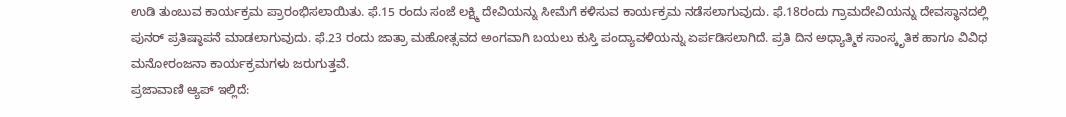ಉಡಿ ತುಂಬುವ ಕಾರ್ಯಕ್ರಮ ಪ್ರಾರಂಭಿಸಲಾಯಿತು. ಫೆ.15 ರಂದು ಸಂಜೆ ಲಕ್ಷ್ಮಿ ದೇವಿಯನ್ನು ಸೀಮೆಗೆ ಕಳಿಸುವ ಕಾರ್ಯಕ್ರಮ ನಡೆಸಲಾಗುವುದು. ಫೆ.18ರಂದು ಗ್ರಾಮದೇವಿಯನ್ನು ದೇವಸ್ಥಾನದಲ್ಲಿ ಪುನರ್ ಪ್ರತಿಷ್ಠಾಪನೆ ಮಾಡಲಾಗುವುದು. ಫೆ.23 ರಂದು ಜಾತ್ರಾ ಮಹೋತ್ಸವದ ಅಂಗವಾಗಿ ಬಯಲು ಕುಸ್ತಿ ಪಂದ್ಯಾವಳಿಯನ್ನು ಏರ್ಪಡಿಸಲಾಗಿದೆ. ಪ್ರತಿ ದಿನ ಅಧ್ಯಾತ್ಮಿಕ ಸಾಂಸ್ಕೃತಿಕ ಹಾಗೂ ವಿವಿಧ ಮನೋರಂಜನಾ ಕಾರ್ಯಕ್ರಮಗಳು ಜರುಗುತ್ತವೆ.
ಪ್ರಜಾವಾಣಿ ಆ್ಯಪ್ ಇಲ್ಲಿದೆ: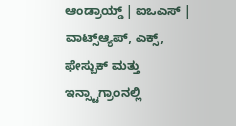ಆಂಡ್ರಾಯ್ಡ್ | ಐಒಎಸ್ | ವಾಟ್ಸ್ಆ್ಯಪ್, ಎಕ್ಸ್, ಫೇಸ್ಬುಕ್ ಮತ್ತು ಇನ್ಸ್ಟಾಗ್ರಾಂನಲ್ಲಿ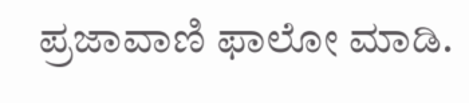ಪ್ರಜಾವಾಣಿ ಫಾಲೋ ಮಾಡಿ.